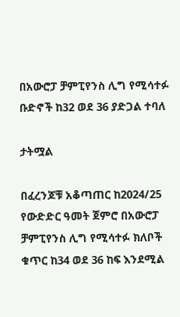በአውሮፓ ቻምፒየንስ ሊግ የሚሳተፉ ቡድኖች ከ32 ወደ 36 ያድጋል ተባለ

ታትሟል

በፈረንጆቹ አቆጣጠር ከ2024/25 የውድድር ዓመት ጀምሮ በአውሮፓ ቻምፒየንስ ሊግ የሚሳተፉ ክለቦች ቁጥር ከ34 ወደ 36 ከፍ እንደሚል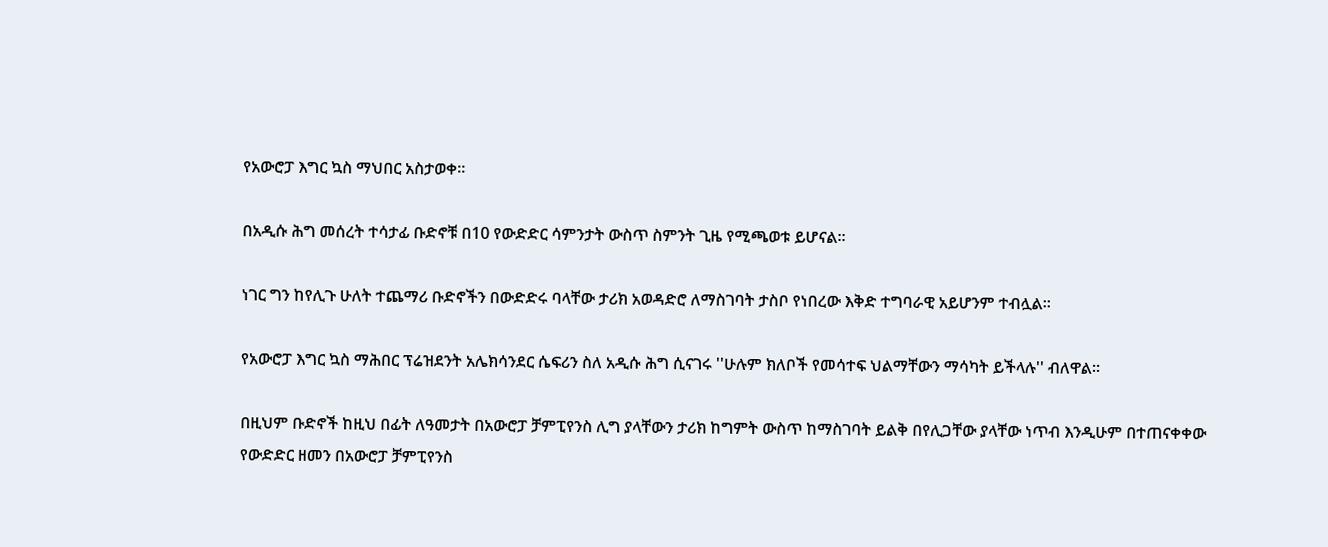የአውሮፓ እግር ኳስ ማህበር አስታወቀ።

በአዲሱ ሕግ መሰረት ተሳታፊ ቡድኖቹ በ10 የውድድር ሳምንታት ውስጥ ስምንት ጊዜ የሚጫወቱ ይሆናል።

ነገር ግን ከየሊጉ ሁለት ተጨማሪ ቡድኖችን በውድድሩ ባላቸው ታሪክ አወዳድሮ ለማስገባት ታስቦ የነበረው እቅድ ተግባራዊ አይሆንም ተብሏል።

የአውሮፓ እግር ኳስ ማሕበር ፕሬዝደንት አሌክሳንደር ሴፍሪን ስለ አዲሱ ሕግ ሲናገሩ ''ሁሉም ክለቦች የመሳተፍ ህልማቸውን ማሳካት ይችላሉ'' ብለዋል።

በዚህም ቡድኖች ከዚህ በፊት ለዓመታት በአውሮፓ ቻምፒየንስ ሊግ ያላቸውን ታሪክ ከግምት ውስጥ ከማስገባት ይልቅ በየሊጋቸው ያላቸው ነጥብ እንዲሁም በተጠናቀቀው የውድድር ዘመን በአውሮፓ ቻምፒየንስ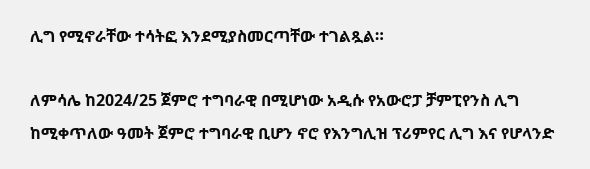ሊግ የሚኖራቸው ተሳትፎ እንደሚያስመርጣቸው ተገልጿል።

ለምሳሌ ከ2024/25 ጀምሮ ተግባራዊ በሚሆነው አዲሱ የአውሮፓ ቻምፒየንስ ሊግ ከሚቀጥለው ዓመት ጀምሮ ተግባራዊ ቢሆን ኖሮ የእንግሊዝ ፕሪምየር ሊግ እና የሆላንድ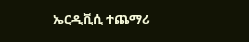ኤርዲቪሲ ተጨማሪ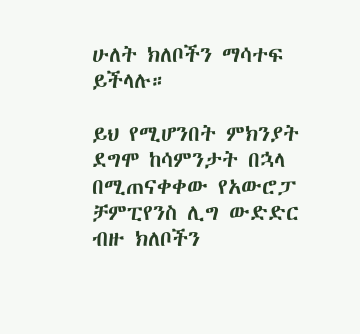ሁለት ክለቦችን ማሳተፍ ይችላሉ።

ይህ የሚሆንበት ምክንያት ደግሞ ከሳምንታት በኋላ በሚጠናቀቀው የአውሮፓ ቻምፒየንስ ሊግ ውድድር ብዙ ክለቦችን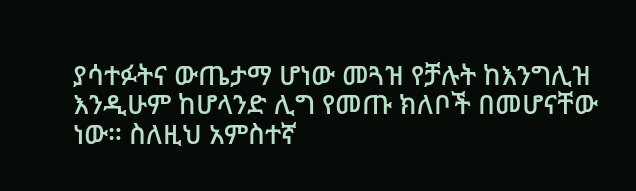ያሳተፉትና ውጤታማ ሆነው መጓዝ የቻሉት ከእንግሊዝ እንዲሁም ከሆላንድ ሊግ የመጡ ክለቦች በመሆናቸው ነው። ስለዚህ አምስተኛ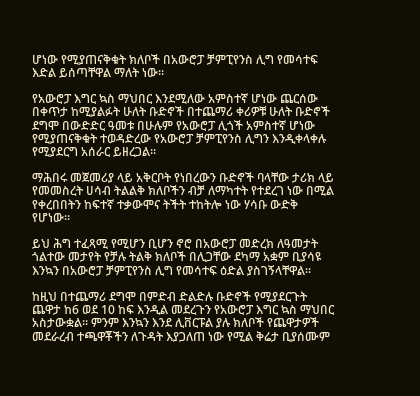ሆነው የሚያጠናቅቁት ክለቦች በአውሮፓ ቻምፒየንስ ሊግ የመሳተፍ እድል ይሰጣቸዋል ማለት ነው።

የአውሮፓ እግር ኳስ ማህበር እንደሚለው አምስተኛ ሆነው ጨርሰው በቀጥታ ከሚያልፉት ሁለት ቡድኖች በተጨማሪ ቀሪዎቹ ሁለት ቡድኖች ደግሞ በውድድር ዓመቱ በሁሉም የአውሮፓ ሊጎች አምስተኛ ሆነው የሚያጠናቅቁት ተወዳድረው የአውሮፓ ቻምፒየንስ ሊግን እንዲቀላቀሉ የሚያደርግ አሰራር ይዘረጋል።

ማሕበሩ መጀመሪያ ላይ አቅርቦት የነበረውን ቡድኖች ባላቸው ታሪክ ላይ የመመስረት ሀሳብ ትልልቅ ክለቦችን ብቻ ለማካተት የተደረገ ነው በሚል የቀረበበትን ከፍተኛ ተቃውሞና ትችት ተከትሎ ነው ሃሳቡ ውድቅ የሆነው።

ይህ ሕግ ተፈጻሚ የሚሆን ቢሆን ኖሮ በአውሮፓ መድረክ ለዓመታት ጎልተው መታየት የቻሉ ትልቅ ክለቦች በሊጋቸው ደካማ አቋም ቢያሳዩ እንኳን በአውሮፓ ቻምፒየንስ ሊግ የመሳተፍ ዕድል ያስገኝላቸዋል።

ከዚህ በተጨማሪ ደግሞ በምድብ ድልድሉ ቡድኖች የሚያደርጉት ጨዋታ ከ6 ወደ 10 ከፍ እንዲል መደረጉን የአውሮፓ እግር ኳስ ማህበር አስታውቋል። ምንም እንኳን እንደ ሊቨርፑል ያሉ ክለቦች የጨዋታዎች መደራረብ ተጫዋቾችን ለጉዳት እያጋለጠ ነው የሚል ቅሬታ ቢያሰሙም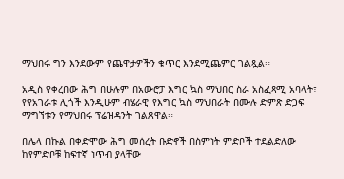ማህበሩ ግን እንደውም የጨዋታዎችን ቁጥር እንደሚጨምር ገልጿል።

አዲስ የቀረበው ሕግ በሁሉም በአውሮፓ እግር ኳስ ማህበር ስራ አስፈጻሚ አባላት፣ የየአገራቱ ሊጎች እንዲሁም ብሄራዊ የእግር ኳስ ማህበራት በሙሉ ድምጽ ድጋፍ ማግኘቱን የማህበሩ ፕሬዝዳንት ገልጸዋል።

በሌላ በኩል በቀድሞው ሕግ መሰረት ቡድኖች በስምነት ምድቦች ተደልድለው ከየምድቦቹ ከፍተኛ ነጥብ ያላቸው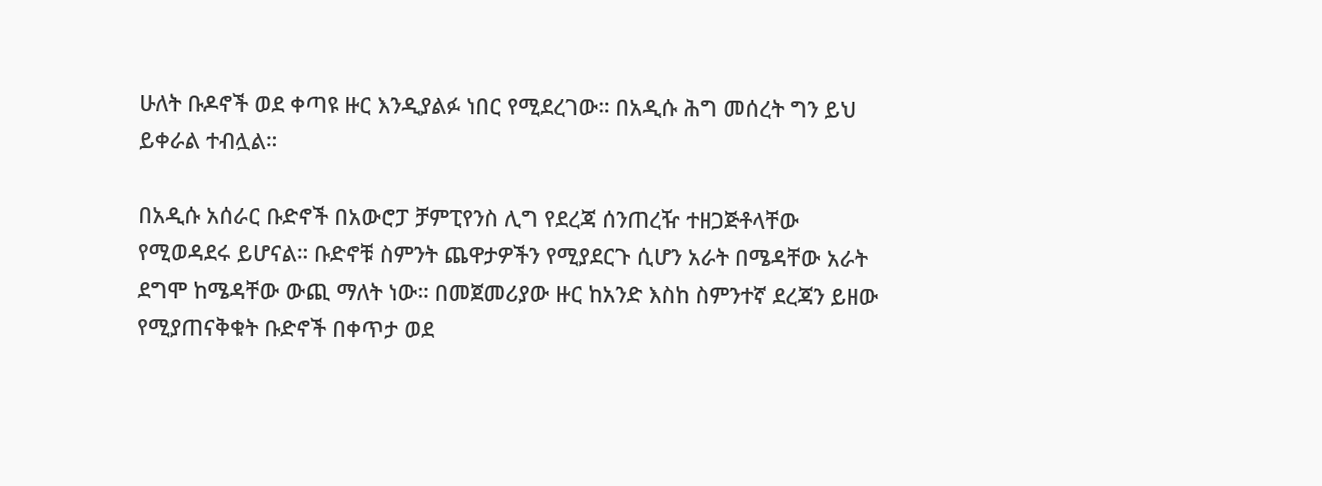ሁለት ቡዶኖች ወደ ቀጣዩ ዙር እንዲያልፉ ነበር የሚደረገው። በአዲሱ ሕግ መሰረት ግን ይህ ይቀራል ተብሏል።

በአዲሱ አሰራር ቡድኖች በአውሮፓ ቻምፒየንስ ሊግ የደረጃ ሰንጠረዥ ተዘጋጅቶላቸው የሚወዳደሩ ይሆናል። ቡድኖቹ ስምንት ጨዋታዎችን የሚያደርጉ ሲሆን አራት በሜዳቸው አራት ደግሞ ከሜዳቸው ውጪ ማለት ነው። በመጀመሪያው ዙር ከአንድ እስከ ስምንተኛ ደረጃን ይዘው የሚያጠናቅቁት ቡድኖች በቀጥታ ወደ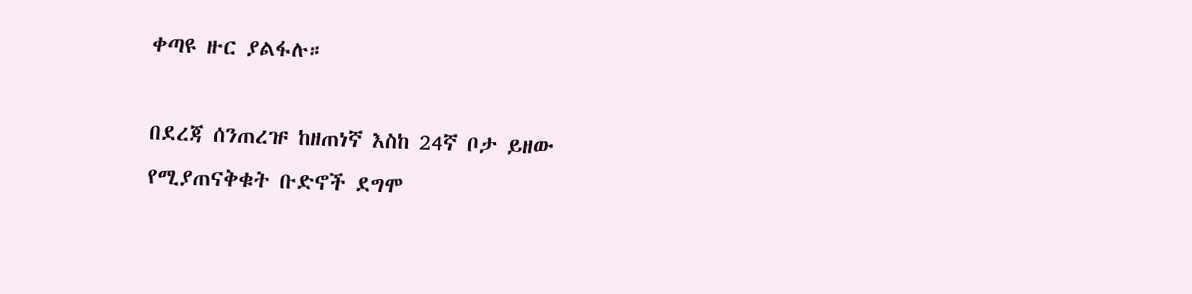ቀጣዩ ዙር ያልፋሉ።

በደረጃ ሰንጠረዡ ከዘጠነኛ እስከ 24ኛ ቦታ ይዘው የሚያጠናቅቁት ቡድኖች ደግሞ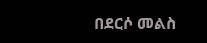በደርሶ መልስ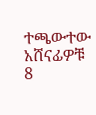ተጫውተው አሸናፊዎቹ 8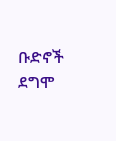ቡድኖች ደግሞ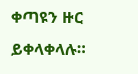ቀጣዩን ዙር ይቀላቀላሉ።